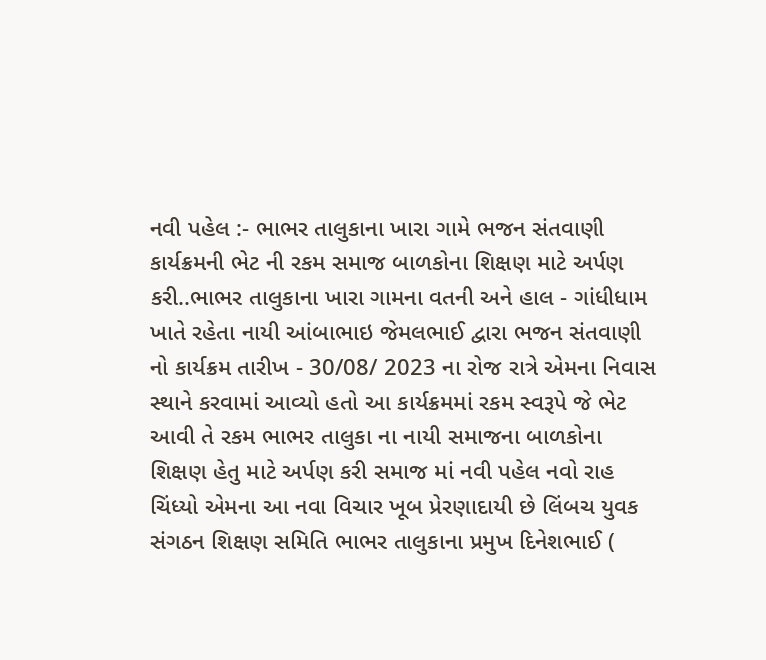નવી પહેલ :- ભાભર તાલુકાના ખારા ગામે ભજન સંતવાણી કાર્યક્રમની ભેટ ની રકમ સમાજ બાળકોના શિક્ષણ માટે અર્પણ કરી..ભાભર તાલુકાના ખારા ગામના વતની અને હાલ - ગાંધીધામ ખાતે રહેતા નાયી આંબાભાઇ જેમલભાઈ દ્વારા ભજન સંતવાણી નો કાર્યક્રમ તારીખ - 30/08/ 2023 ના રોજ રાત્રે એમના નિવાસ સ્થાને કરવામાં આવ્યો હતો આ કાર્યક્રમમાં રકમ સ્વરૂપે જે ભેટ આવી તે રકમ ભાભર તાલુકા ના નાયી સમાજના બાળકોના શિક્ષણ હેતુ માટે અર્પણ કરી સમાજ માં નવી પહેલ નવો રાહ ચિંધ્યો એમના આ નવા વિચાર ખૂબ પ્રેરણાદાયી છે લિંબચ યુવક સંગઠન શિક્ષણ સમિતિ ભાભર તાલુકાના પ્રમુખ દિનેશભાઈ (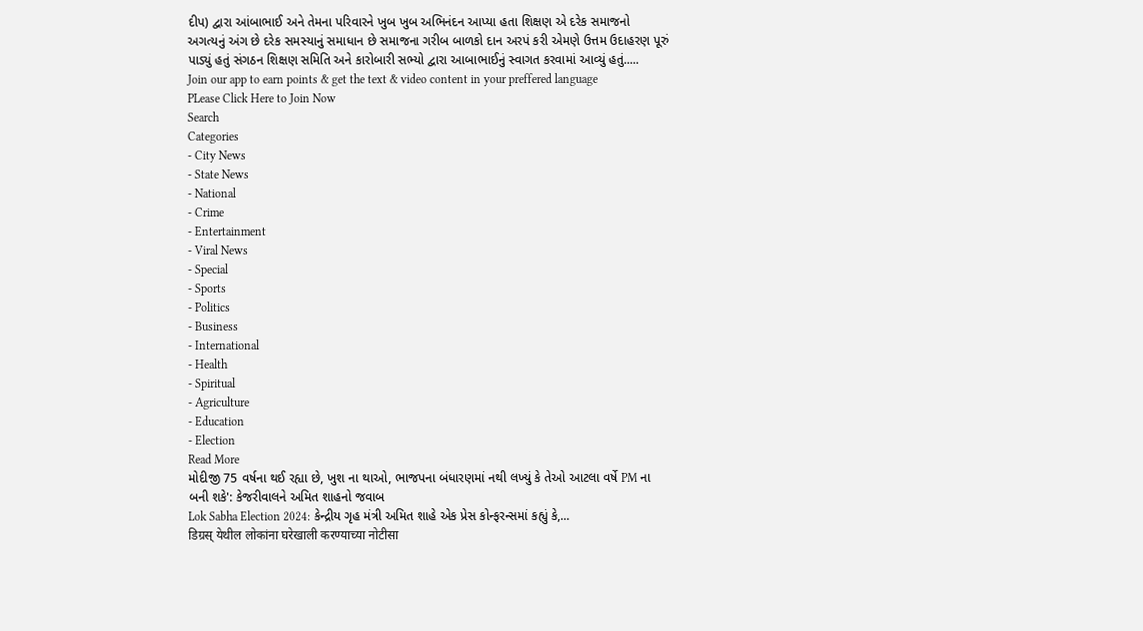દીપ) દ્વારા આંબાભાઈ અને તેમના પરિવારને ખુબ ખુબ અભિનંદન આપ્યા હતા શિક્ષણ એ દરેક સમાજનો અગત્યનું અંગ છે દરેક સમસ્યાનું સમાધાન છે સમાજના ગરીબ બાળકો દાન અરપં કરી એમણે ઉત્તમ ઉદાહરણ પૂરું પાડ્યું હતું સંગઠન શિક્ષણ સમિતિ અને કારોબારી સભ્યો દ્વારા આબાભાઈનું સ્વાગત કરવામાં આવ્યું હતું.....
Join our app to earn points & get the text & video content in your preffered language
PLease Click Here to Join Now
Search
Categories
- City News
- State News
- National
- Crime
- Entertainment
- Viral News
- Special
- Sports
- Politics
- Business
- International
- Health
- Spiritual
- Agriculture
- Education
- Election
Read More
મોદીજી 75 વર્ષના થઈ રહ્યા છે, ખુશ ના થાઓ, ભાજપના બંધારણમાં નથી લખ્યું કે તેઓ આટલા વર્ષે PM ના બની શકે': કેજરીવાલને અમિત શાહનો જવાબ
Lok Sabha Election 2024: કેન્દ્રીય ગૃહ મંત્રી અમિત શાહે એક પ્રેસ કોન્ફરન્સમાં કહ્યું કે,...
डिग्रस् येथील लोकांना घरेखाली करण्याच्या नोटीसा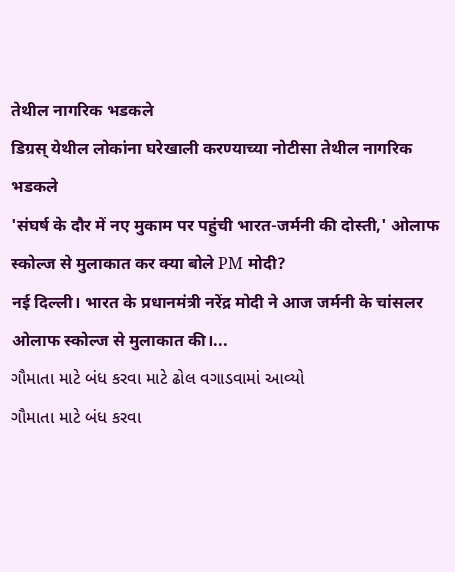तेथील नागरिक भडकले
डिग्रस् येथील लोकांना घरेखाली करण्याच्या नोटीसा तेथील नागरिक भडकले
'संघर्ष के दौर में नए मुकाम पर पहुंची भारत-जर्मनी की दोस्ती,' ओलाफ स्कोल्ज से मुलाकात कर क्या बोले PM मोदी?
नई दिल्ली। भारत के प्रधानमंत्री नरेंद्र मोदी ने आज जर्मनी के चांसलर ओलाफ स्कोल्ज से मुलाकात की।...
ગૌમાતા માટે બંધ કરવા માટે ઢોલ વગાડવામાં આવ્યો
ગૌમાતા માટે બંધ કરવા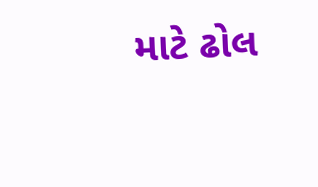માટે ઢોલ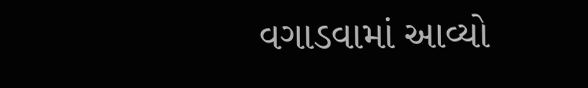વગાડવામાં આવ્યો